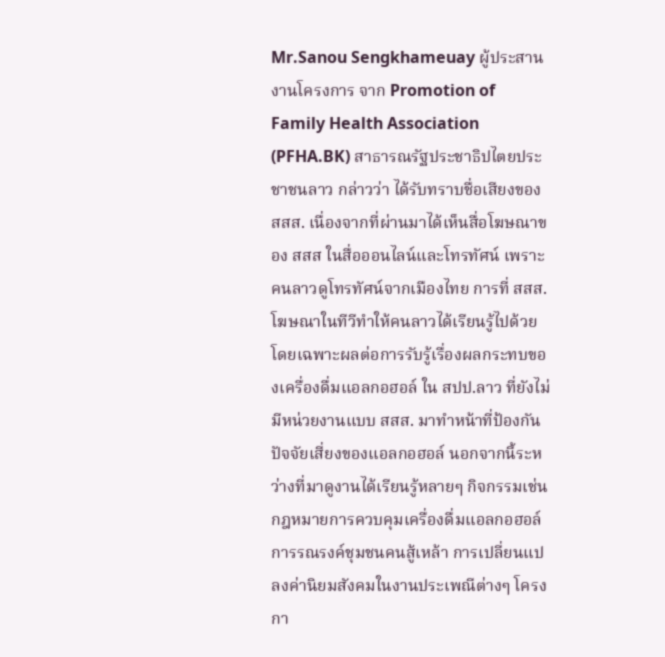Mr.Sanou Sengkhameuay ผู้ประสานงานโครงการ จาก Promotion of Family Health Association (PFHA.BK) สาธารณรัฐประชาธิปไตยประชาชนลาว กล่าวว่า ได้รับทราบชื่อเสียงของ สสส. เนื่องจากที่ผ่านมาได้เห็นสื่อโฆษณาของ สสส ในสื่อออนไลน์และโทรทัศน์ เพราะคนลาวดูโทรทัศน์จากเมืองไทย การที่ สสส. โฆษณาในทีวีทำให้คนลาวได้เรียนรู้ไปด้วย โดยเฉพาะผลต่อการรับรู้เรื่องผลกระทบของเครื่องดื่มแอลกอฮอล์ ใน สปป.ลาว ที่ยังไม่มีหน่วยงานแบบ สสส. มาทำหน้าที่ป้องกันปัจจัยเสี่ยงของแอลกอฮอล์ นอกจากนี้ระหว่างที่มาดูงานได้เรียนรู้หลายๆ กิจกรรมเช่น กฎหมายการควบคุมเครื่องดื่มแอลกอฮอล์ การรณรงค์ชุมชนคนสู้เหล้า การเปลี่ยนแปลงค่านิยมสังคมในงานประเพณีต่างๆ โครงกา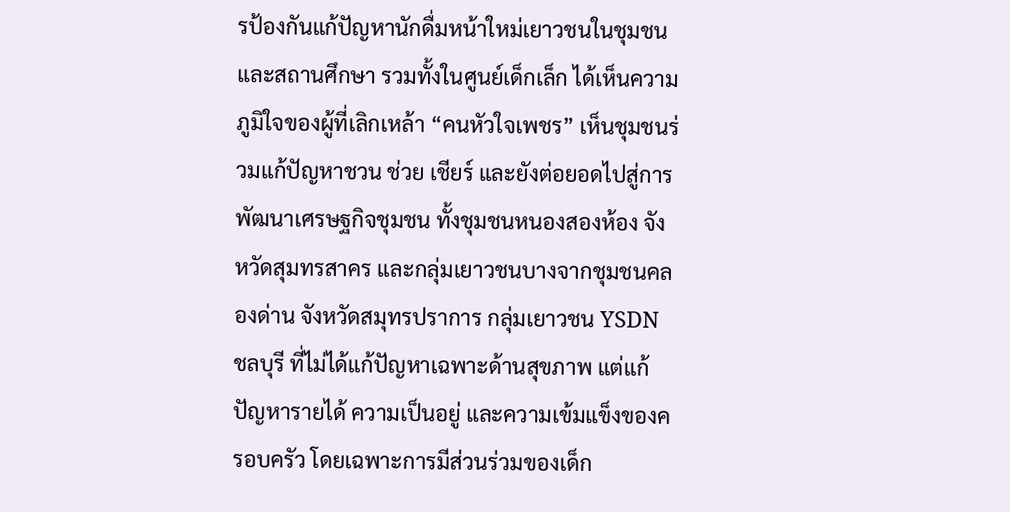รป้องกันแก้ปัญหานักดื่มหน้าใหม่เยาวชนในชุมชนและสถานศึกษา รวมทั้งในศูนย์เด็กเล็ก ได้เห็นความภูมิใจของผู้ที่เลิกเหล้า “คนหัวใจเพชร” เห็นชุมชนร่วมแก้ปัญหาชวน ช่วย เชียร์ และยังต่อยอดไปสู่การพัฒนาเศรษฐกิจชุมชน ทั้งชุมชนหนองสองห้อง จังหวัดสุมทรสาคร และกลุ่มเยาวชนบางจากชุมชนคลองด่าน จังหวัดสมุทรปราการ กลุ่มเยาวชน YSDN ชลบุรี ที่ไม่ได้แก้ปัญหาเฉพาะด้านสุขภาพ แต่แก้ปัญหารายได้ ความเป็นอยู่ และความเข้มแข็งของครอบครัว โดยเฉพาะการมีส่วนร่วมของเด็ก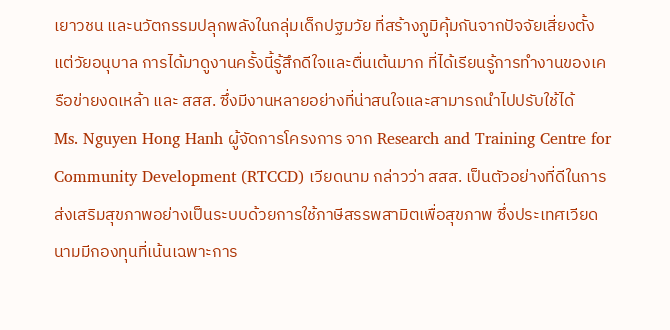เยาวชน และนวัตกรรมปลุกพลังในกลุ่มเด็กปฐมวัย ที่สร้างภูมิคุ้มกันจากปัจจัยเสี่ยงตั้งแต่วัยอนุบาล การได้มาดูงานครั้งนี้รู้สึกดีใจและตื่นเต้นมาก ที่ได้เรียนรู้การทำงานของเครือข่ายงดเหล้า และ สสส. ซึ่งมีงานหลายอย่างที่น่าสนใจและสามารถนำไปปรับใช้ได้
Ms. Nguyen Hong Hanh ผู้จัดการโครงการ จาก Research and Training Centre for Community Development (RTCCD) เวียดนาม กล่าวว่า สสส. เป็นตัวอย่างที่ดีในการส่งเสริมสุขภาพอย่างเป็นระบบด้วยการใช้ภาษีสรรพสามิตเพื่อสุขภาพ ซึ่งประเทศเวียดนามมีกองทุนที่เน้นเฉพาะการ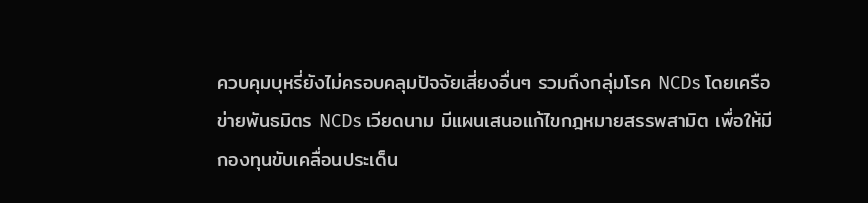ควบคุมบุหรี่ยังไม่ครอบคลุมปัจจัยเสี่ยงอื่นๆ รวมถึงกลุ่มโรค NCDs โดยเครือข่ายพันธมิตร NCDs เวียดนาม มีแผนเสนอแก้ไขกฎหมายสรรพสามิต เพื่อให้มีกองทุนขับเคลื่อนประเด็น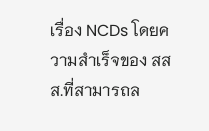เรื่อง NCDs โดยความสำเร็จของ สสส.ที่สามารถล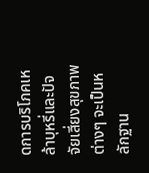ดการบริโภคเหล้าบุหรี่และปัจจัยเสี่ยงสุขภาพต่างๆ จะเป็นหลักฐาน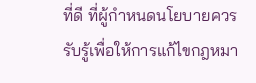ที่ดี ที่ผู้กำหนดนโยบายควรรับรู้เพื่อให้การแก้ไขกฎหมา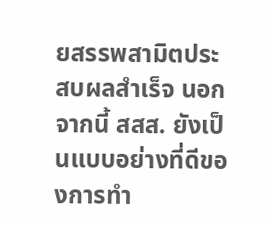ยสรรพสามิตประสบผลสำเร็จ นอกจากนี้ สสส. ยังเป็นแบบอย่างที่ดีของการทำ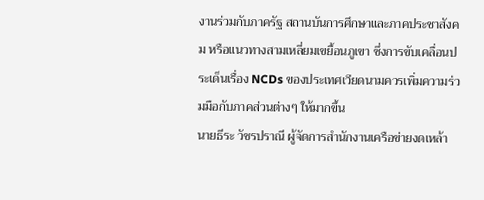งานร่วมกับภาครัฐ สถานบันการศึกษาและภาคประชาสังคม หรือแนวทางสามเหลี่ยมเขยื้อนภูเขา ซึ่งการขับเคลื่อนประเด็นเรื่อง NCDs ของประเทศเวียดนามควรเพิ่มความร่วมมือกับภาคส่วนต่างๆ ให้มากขึ้น
นายธีระ วัชรปราณี ผู้จัดการสำนักงานเครือข่ายงดเหล้า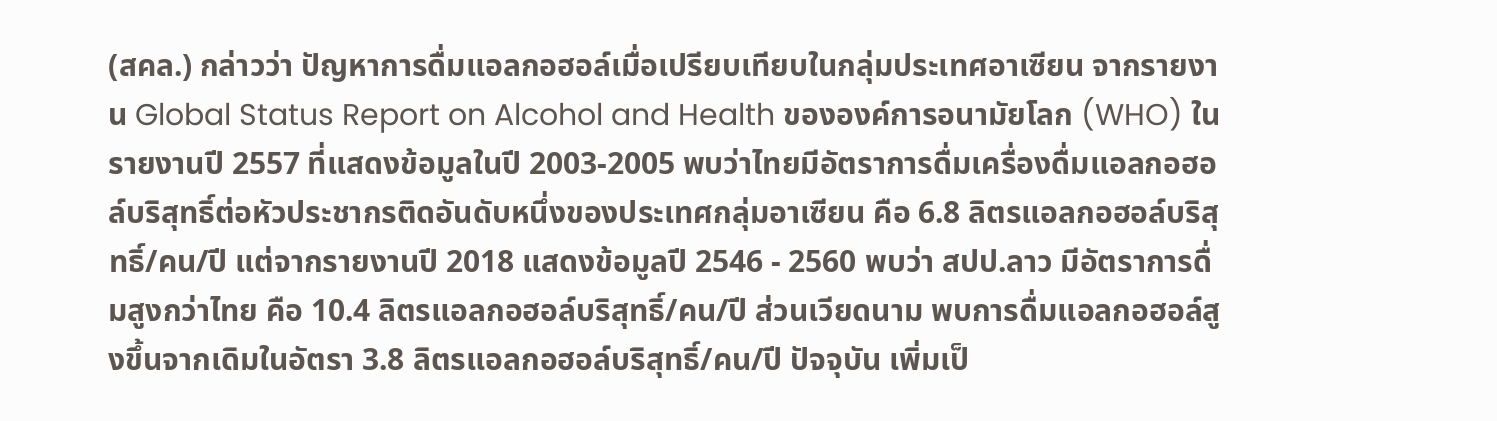(สคล.) กล่าวว่า ปัญหาการดื่มแอลกอฮอล์เมื่อเปรียบเทียบในกลุ่มประเทศอาเซียน จากรายงาน Global Status Report on Alcohol and Health ขององค์การอนามัยโลก (WHO) ในรายงานปี 2557 ที่แสดงข้อมูลในปี 2003-2005 พบว่าไทยมีอัตราการดื่มเครื่องดื่มแอลกอฮอล์บริสุทธิ์ต่อหัวประชากรติดอันดับหนึ่งของประเทศกลุ่มอาเซียน คือ 6.8 ลิตรแอลกอฮอล์บริสุทธิ์/คน/ปี แต่จากรายงานปี 2018 แสดงข้อมูลปี 2546 - 2560 พบว่า สปป.ลาว มีอัตราการดื่มสูงกว่าไทย คือ 10.4 ลิตรแอลกอฮอล์บริสุทธิ์/คน/ปี ส่วนเวียดนาม พบการดื่มแอลกอฮอล์สูงขึ้นจากเดิมในอัตรา 3.8 ลิตรแอลกอฮอล์บริสุทธิ์/คน/ปี ปัจจุบัน เพิ่มเป็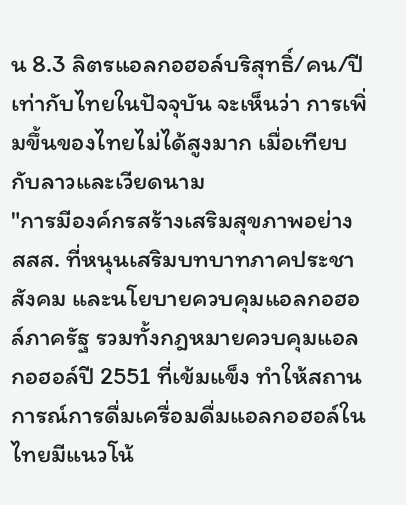น 8.3 ลิตรแอลกอฮอล์บริสุทธิ์/คน/ปี เท่ากับไทยในปัจจุบัน จะเห็นว่า การเพิ่มขึ้นของไทยไม่ได้สูงมาก เมื่อเทียบกับลาวและเวียดนาม
"การมีองค์กรสร้างเสริมสุขภาพอย่าง สสส. ที่หนุนเสริมบทบาทภาคประชาสังคม และนโยบายควบคุมแอลกอฮอล์ภาครัฐ รวมทั้งกฎหมายควบคุมแอลกอฮอล์ปี 2551 ที่เข้มแข็ง ทำให้สถานการณ์การดื่มเครื่อมดื่มแอลกอฮอล์ในไทยมีแนวโน้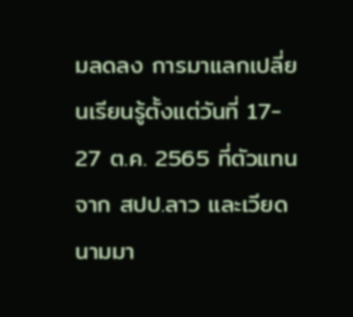มลดลง การมาแลกเปลี่ยนเรียนรู้ตั้งแต่วันที่ 17- 27 ต.ค. 2565 ที่ตัวแทนจาก สปป.ลาว และเวียดนามมา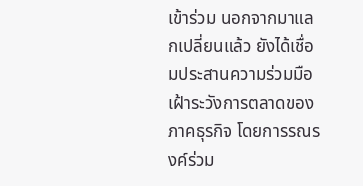เข้าร่วม นอกจากมาแลกเปลี่ยนแล้ว ยังได้เชื่อมประสานความร่วมมือเฝ้าระวังการตลาดของภาคธุรกิจ โดยการรณรงค์ร่วม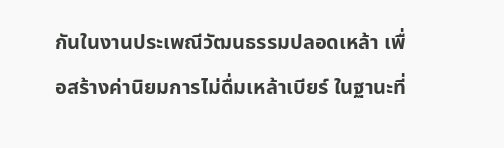กันในงานประเพณีวัฒนธรรมปลอดเหล้า เพื่อสร้างค่านิยมการไม่ดื่มเหล้าเบียร์ ในฐานะที่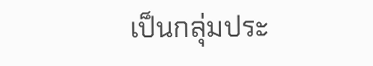เป็นกลุ่มประ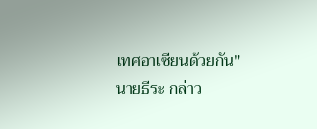เทศอาเซียนด้วยกัน" นายธีระ กล่าว